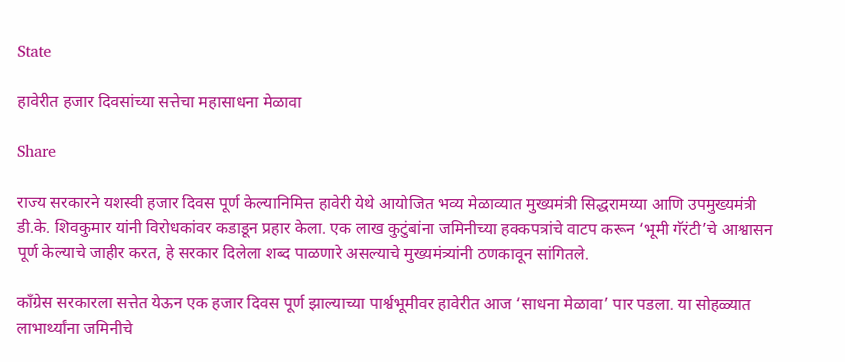State

हावेरीत हजार दिवसांच्या सत्तेचा महासाधना मेळावा

Share

राज्य सरकारने यशस्वी हजार दिवस पूर्ण केल्यानिमित्त हावेरी येथे आयोजित भव्य मेळाव्यात मुख्यमंत्री सिद्धरामय्या आणि उपमुख्यमंत्री डी.के. शिवकुमार यांनी विरोधकांवर कडाडून प्रहार केला. एक लाख कुटुंबांना जमिनीच्या हक्कपत्रांचे वाटप करून ‘भूमी गॅरंटी’चे आश्वासन पूर्ण केल्याचे जाहीर करत, हे सरकार दिलेला शब्द पाळणारे असल्याचे मुख्यमंत्र्यांनी ठणकावून सांगितले.

काँग्रेस सरकारला सत्तेत येऊन एक हजार दिवस पूर्ण झाल्याच्या पार्श्वभूमीवर हावेरीत आज ‘साधना मेळावा’ पार पडला. या सोहळ्यात लाभार्थ्यांना जमिनीचे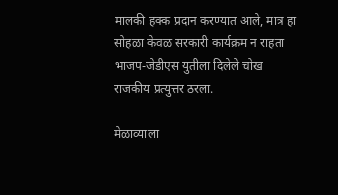मालकी हक्क प्रदान करण्यात आले, मात्र हा सोहळा केवळ सरकारी कार्यक्रम न राहता भाजप-जेडीएस युतीला दिलेले चोख राजकीय प्रत्युत्तर ठरला.

मेळाव्याला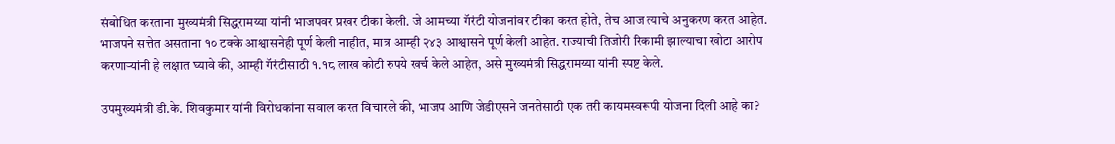संबोधित करताना मुख्यमंत्री सिद्धरामय्या यांनी भाजपवर प्रखर टीका केली. जे आमच्या गॅरंटी योजनांवर टीका करत होते, तेच आज त्याचे अनुकरण करत आहेत. भाजपने सत्तेत असताना १० टक्के आश्वासनेही पूर्ण केली नाहीत, मात्र आम्ही २४३ आश्वासने पूर्ण केली आहेत. राज्याची तिजोरी रिकामी झाल्याचा खोटा आरोप करणाऱ्यांनी हे लक्षात घ्यावे की, आम्ही गॅरंटीसाठी १.१८ लाख कोटी रुपये खर्च केले आहेत, असे मुख्यमंत्री सिद्धरामय्या यांनी स्पष्ट केले.

उपमुख्यमंत्री डी.के. शिवकुमार यांनी विरोधकांना सवाल करत विचारले की, भाजप आणि जेडीएसने जनतेसाठी एक तरी कायमस्वरूपी योजना दिली आहे का?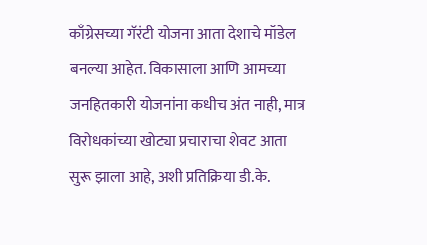काँग्रेसच्या गॅरंटी योजना आता देशाचे मॉडेल बनल्या आहेत. विकासाला आणि आमच्या जनहितकारी योजनांना कधीच अंत नाही, मात्र विरोधकांच्या खोट्या प्रचाराचा शेवट आता सुरू झाला आहे, अशी प्रतिक्रिया डी.के.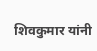शिवकुमार यांनी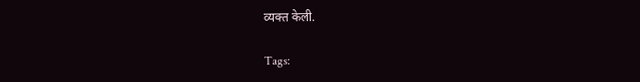व्यक्त केली.

Tags: